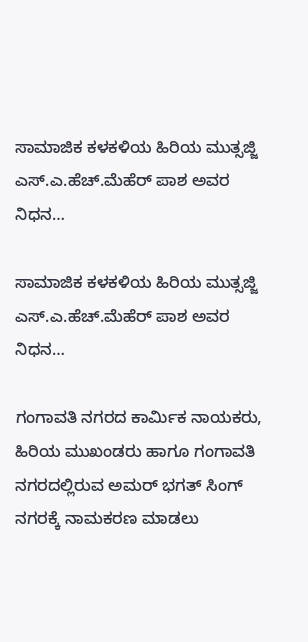ಸಾಮಾಜಿಕ ಕಳಕಳಿಯ ಹಿರಿಯ ಮುತ್ಸಜ್ಜಿ ಎಸ್.ಎ.ಹೆಚ್.ಮೆಹೆರ್ ಪಾಶ ಅವರ ನಿಧನ…

ಸಾಮಾಜಿಕ ಕಳಕಳಿಯ ಹಿರಿಯ ಮುತ್ಸಜ್ಜಿ ಎಸ್.ಎ.ಹೆಚ್.ಮೆಹೆರ್ ಪಾಶ ಅವರ ನಿಧನ…

ಗಂಗಾವತಿ ನಗರದ ಕಾರ್ಮಿಕ ನಾಯಕರು, ಹಿರಿಯ ಮುಖಂಡರು ಹಾಗೂ ಗಂಗಾವತಿ ನಗರದಲ್ಲಿರುವ ಅಮರ್ ಭಗತ್ ಸಿಂಗ್ ನಗರಕ್ಕೆ ನಾಮಕರಣ ಮಾಡಲು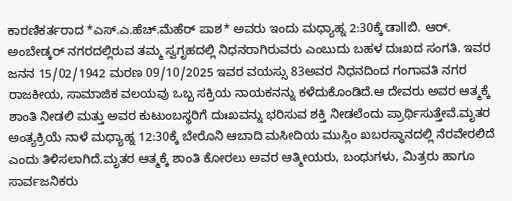ಕಾರಣಿಕರ್ತರಾದ *ಎಸ್.ಎ.ಹೆಚ್.ಮೆಹೆರ್ ಪಾಶ* ಅವರು ಇಂದು ಮಧ್ಯಾಹ್ನ 2:30ಕ್ಕೆ ಡಾllಬಿ. ಆರ್. ಅಂಬೇಡ್ಕರ್ ನಗರದಲ್ಲಿರುವ ತಮ್ಮ ಸ್ವಗೃಹದಲ್ಲಿ ನಿಧನರಾಗಿರುವರು ಎಂಬುದು ಬಹಳ ದುಃಖದ ಸಂಗತಿ. ಇವರ ಜನನ 15/02/1942 ಮರಣ 09/10/2025 ಇವರ ವಯಸ್ಸು 83ಅವರ ನಿಧನದಿಂದ ಗಂಗಾವತಿ ನಗರ ರಾಜಕೀಯ, ಸಾಮಾಜಿಕ ವಲಯವು ಒಬ್ಬ ಸಕ್ರಿಯ ನಾಯಕನನ್ನು ಕಳೆದುಕೊಂಡಿದೆ.ಆ ದೇವರು ಅವರ ಆತ್ಮಕ್ಕೆ ಶಾಂತಿ ನೀಡಲಿ ಮತ್ತು ಅವರ ಕುಟುಂಬಸ್ಥರಿಗೆ ದುಃಖವನ್ನು ಭರಿಸುವ ಶಕ್ತಿ ನೀಡಲೆಂದು ಪ್ರಾರ್ಥಿಸುತ್ತೇವೆ.ಮೃತರ ಅಂತ್ಯಕ್ರಿಯೆ ನಾಳೆ ಮಧ್ಯಾಹ್ನ 12:30ಕ್ಕೆ ಬೇರೊನಿ ಆಬಾದಿ ಮಸೀದಿಯ ಮುಸ್ಲಿಂ ಖಬರಸ್ಥಾನದಲ್ಲಿ ನೆರವೇರಲಿದೆ ಎಂದು ತಿಳಿಸಲಾಗಿದೆ.ಮೃತರ ಆತ್ಮಕ್ಕೆ ಶಾಂತಿ ಕೋರಲು ಅವರ ಆತ್ಮೀಯರು, ಬಂಧುಗಳು, ಮಿತ್ರರು ಹಾಗೂ ಸಾರ್ವಜನಿಕರು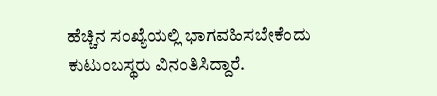ಹೆಚ್ಚಿನ ಸಂಖ್ಯೆಯಲ್ಲಿ ಭಾಗವಹಿಸಬೇಕೆಂದು ಕುಟುಂಬಸ್ಥರು ವಿನಂತಿಸಿದ್ದಾರೆ.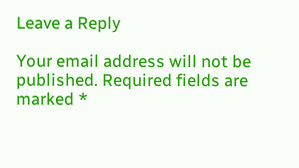Leave a Reply

Your email address will not be published. Required fields are marked *